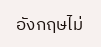อังกฤษไม่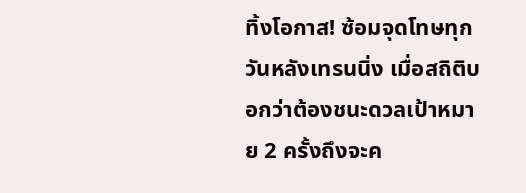ทิ้งโอกาส! ซ้อมจุดโทษทุกวันหลังเทรนนิ่ง เมื่อสถิติบอกว่าต้องชนะดวลเป้าหมาย 2 ครั้งถึงจะค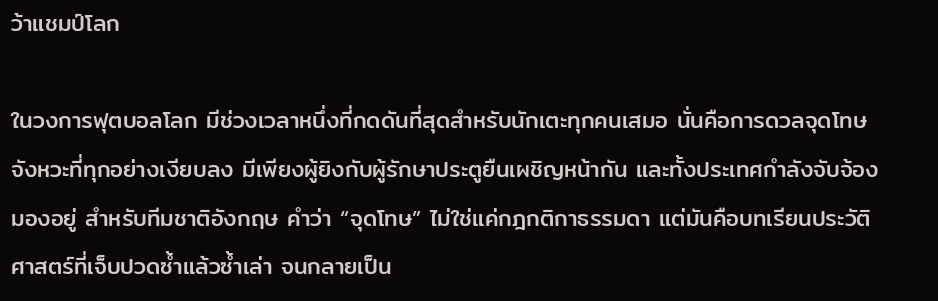ว้าแชมป์โลก

ในวงการฟุตบอลโลก มีช่วงเวลาหนึ่งที่กดดันที่สุดสำหรับนักเตะทุกคนเสมอ นั่นคือการดวลจุดโทษ จังหวะที่ทุกอย่างเงียบลง มีเพียงผู้ยิงกับผู้รักษาประตูยืนเผชิญหน้ากัน และทั้งประเทศกำลังจับจ้องมองอยู่ สำหรับทีมชาติอังกฤษ คำว่า “จุดโทษ” ไม่ใช่แค่กฎกติกาธรรมดา แต่มันคือบทเรียนประวัติศาสตร์ที่เจ็บปวดซ้ำแล้วซ้ำเล่า จนกลายเป็น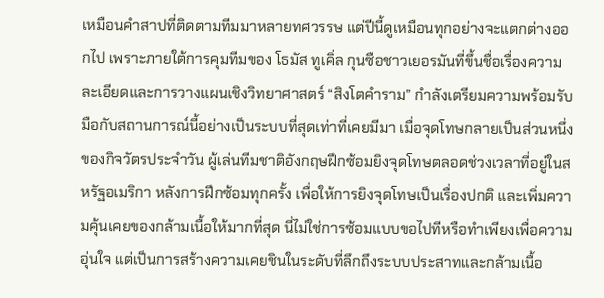เหมือนคำสาปที่ติดตามทีมมาหลายทศวรรษ แต่ปีนี้ดูเหมือนทุกอย่างจะแตกต่างออกไป เพราะภายใต้การคุมทีมของ โธมัส ทูเคิ่ล กุนซือชาวเยอรมันที่ขึ้นชื่อเรื่องความละเอียดและการวางแผนเชิงวิทยาศาสตร์ “สิงโตคำราม” กำลังเตรียมความพร้อมรับมือกับสถานการณ์นี้อย่างเป็นระบบที่สุดเท่าที่เคยมีมา เมื่อจุดโทษกลายเป็นส่วนหนึ่งของกิจวัตรประจำวัน ผู้เล่นทีมชาติอังกฤษฝึกซ้อมยิงจุดโทษตลอดช่วงเวลาที่อยู่ในสหรัฐอเมริกา หลังการฝึกซ้อมทุกครั้ง เพื่อให้การยิงจุดโทษเป็นเรื่องปกติ และเพิ่มความคุ้นเคยของกล้ามเนื้อให้มากที่สุด นี่ไม่ใช่การซ้อมแบบขอไปทีหรือทำเพียงเพื่อความอุ่นใจ แต่เป็นการสร้างความเคยชินในระดับที่ลึกถึงระบบประสาทและกล้ามเนื้อ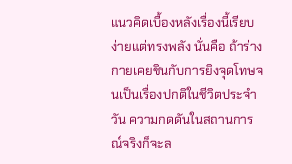แนวคิดเบื้องหลังเรื่องนี้เรียบง่ายแต่ทรงพลัง นั่นคือ ถ้าร่างกายเคยชินกับการยิงจุดโทษจนเป็นเรื่องปกติในชีวิตประจำวัน ความกดดันในสถานการณ์จริงก็จะล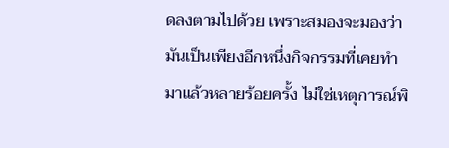ดลงตามไปด้วย เพราะสมองจะมองว่ามันเป็นเพียงอีกหนึ่งกิจกรรมที่เคยทำมาแล้วหลายร้อยครั้ง ไม่ใช่เหตุการณ์พิ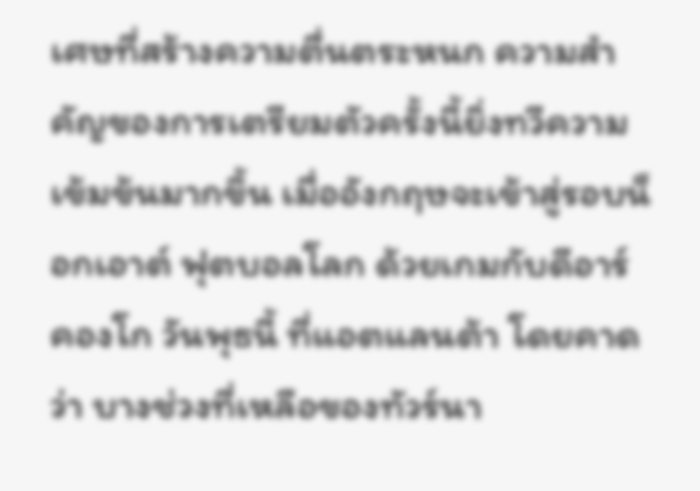เศษที่สร้างความตื่นตระหนก ความสำคัญของการเตรียมตัวครั้งนี้ยิ่งทวีความเข้มข้นมากขึ้น เมื่ออังกฤษจะเข้าสู่รอบน็อกเอาต์ ฟุตบอลโลก ด้วยเกมกับดีอาร์ คองโก วันพุธนี้ ที่แอตแลนต้า โดยคาดว่า บางช่วงที่เหลือของทัวร์นา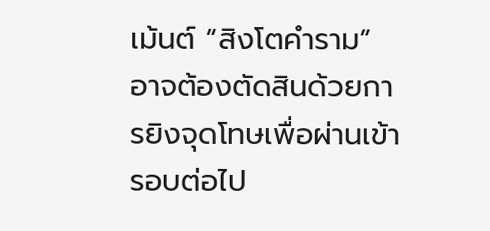เม้นต์ “สิงโตคำราม” อาจต้องตัดสินด้วยการยิงจุดโทษเพื่อผ่านเข้ารอบต่อไป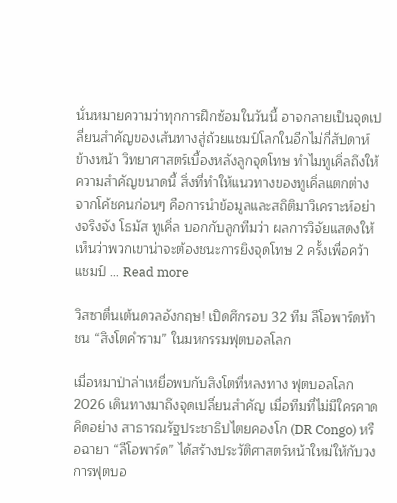นั่นหมายความว่าทุกการฝึกซ้อมในวันนี้ อาจกลายเป็นจุดเปลี่ยนสำคัญของเส้นทางสู่ถ้วยแชมป์โลกในอีกไม่กี่สัปดาห์ข้างหน้า วิทยาศาสตร์เบื้องหลังลูกจุดโทษ ทำไมทูเคิ่ลถึงให้ความสำคัญขนาดนี้ สิ่งที่ทำให้แนวทางของทูเคิ่ลแตกต่างจากโค้ชคนก่อนๆ คือการนำข้อมูลและสถิติมาวิเคราะห์อย่างจริงจัง โธมัส ทูเคิ่ล บอกกับลูกทีมว่า ผลการวิจัยแสดงให้เห็นว่าพวกเขาน่าจะต้องชนะการยิงจุดโทษ 2 ครั้งเพื่อคว้าแชมป์ … Read more

วิสซาตื่นเต้นดวลอังกฤษ! เปิดศึกรอบ 32 ทีม ลีโอพาร์ดท้าชน “สิงโตคำราม” ในมหกรรมฟุตบอลโลก

เมื่อหมาป่าล่าเหยื่อพบกับสิงโตที่หลงทาง ฟุตบอลโลก 2026 เดินทางมาถึงจุดเปลี่ยนสำคัญ เมื่อทีมที่ไม่มีใครคาดคิดอย่าง สาธารณรัฐประชาธิปไตยคองโก (DR Congo) หรือฉายา “ลีโอพาร์ด” ได้สร้างประวัติศาสตร์หน้าใหม่ให้กับวงการฟุตบอ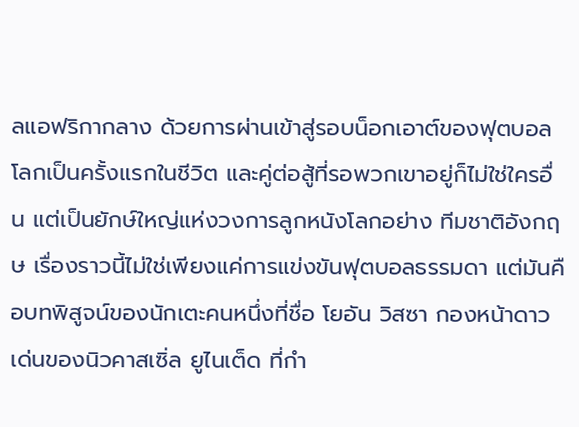ลแอฟริกากลาง ด้วยการผ่านเข้าสู่รอบน็อกเอาต์ของฟุตบอลโลกเป็นครั้งแรกในชีวิต และคู่ต่อสู้ที่รอพวกเขาอยู่ก็ไม่ใช่ใครอื่น แต่เป็นยักษ์ใหญ่แห่งวงการลูกหนังโลกอย่าง ทีมชาติอังกฤษ เรื่องราวนี้ไม่ใช่เพียงแค่การแข่งขันฟุตบอลธรรมดา แต่มันคือบทพิสูจน์ของนักเตะคนหนึ่งที่ชื่อ โยอัน วิสซา กองหน้าดาวเด่นของนิวคาสเซิ่ล ยูไนเต็ด ที่กำ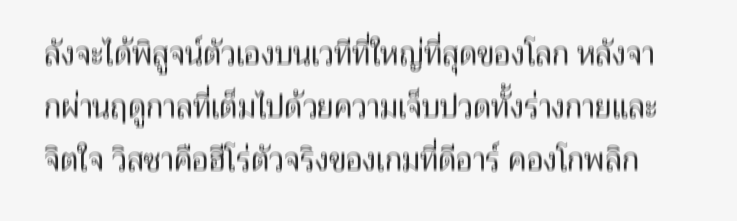ลังจะได้พิสูจน์ตัวเองบนเวทีที่ใหญ่ที่สุดของโลก หลังจากผ่านฤดูกาลที่เต็มไปด้วยความเจ็บปวดทั้งร่างกายและจิตใจ วิสซาคือฮีโร่ตัวจริงของเกมที่ดีอาร์ คองโกพลิก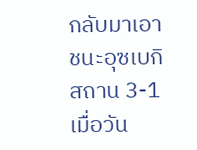กลับมาเอาชนะอุซเบกิสถาน 3-1 เมื่อวัน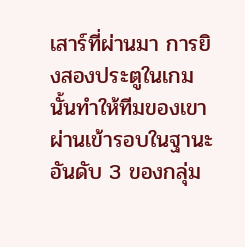เสาร์ที่ผ่านมา การยิงสองประตูในเกมนั้นทำให้ทีมของเขาผ่านเข้ารอบในฐานะอันดับ 3 ของกลุ่ม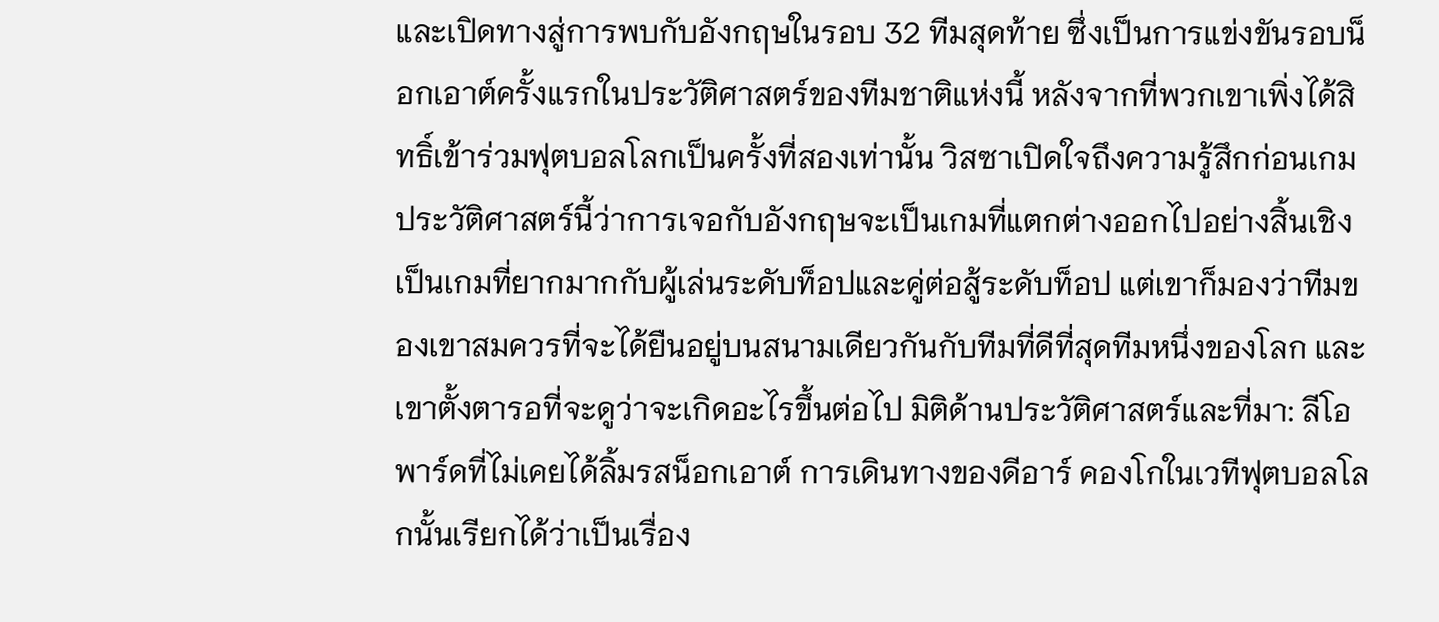และเปิดทางสู่การพบกับอังกฤษในรอบ 32 ทีมสุดท้าย ซึ่งเป็นการแข่งขันรอบน็อกเอาต์ครั้งแรกในประวัติศาสตร์ของทีมชาติแห่งนี้ หลังจากที่พวกเขาเพิ่งได้สิทธิ์เข้าร่วมฟุตบอลโลกเป็นครั้งที่สองเท่านั้น วิสซาเปิดใจถึงความรู้สึกก่อนเกมประวัติศาสตร์นี้ว่าการเจอกับอังกฤษจะเป็นเกมที่แตกต่างออกไปอย่างสิ้นเชิง เป็นเกมที่ยากมากกับผู้เล่นระดับท็อปและคู่ต่อสู้ระดับท็อป แต่เขาก็มองว่าทีมของเขาสมควรที่จะได้ยืนอยู่บนสนามเดียวกันกับทีมที่ดีที่สุดทีมหนึ่งของโลก และเขาตั้งตารอที่จะดูว่าจะเกิดอะไรขึ้นต่อไป มิติด้านประวัติศาสตร์และที่มา: ลีโอพาร์ดที่ไม่เคยได้ลิ้มรสน็อกเอาต์ การเดินทางของดีอาร์ คองโกในเวทีฟุตบอลโลกนั้นเรียกได้ว่าเป็นเรื่อง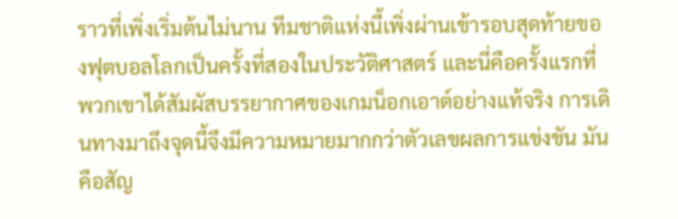ราวที่เพิ่งเริ่มต้นไม่นาน ทีมชาติแห่งนี้เพิ่งผ่านเข้ารอบสุดท้ายของฟุตบอลโลกเป็นครั้งที่สองในประวัติศาสตร์ และนี่คือครั้งแรกที่พวกเขาได้สัมผัสบรรยากาศของเกมน็อกเอาต์อย่างแท้จริง การเดินทางมาถึงจุดนี้จึงมีความหมายมากกว่าตัวเลขผลการแข่งขัน มันคือสัญ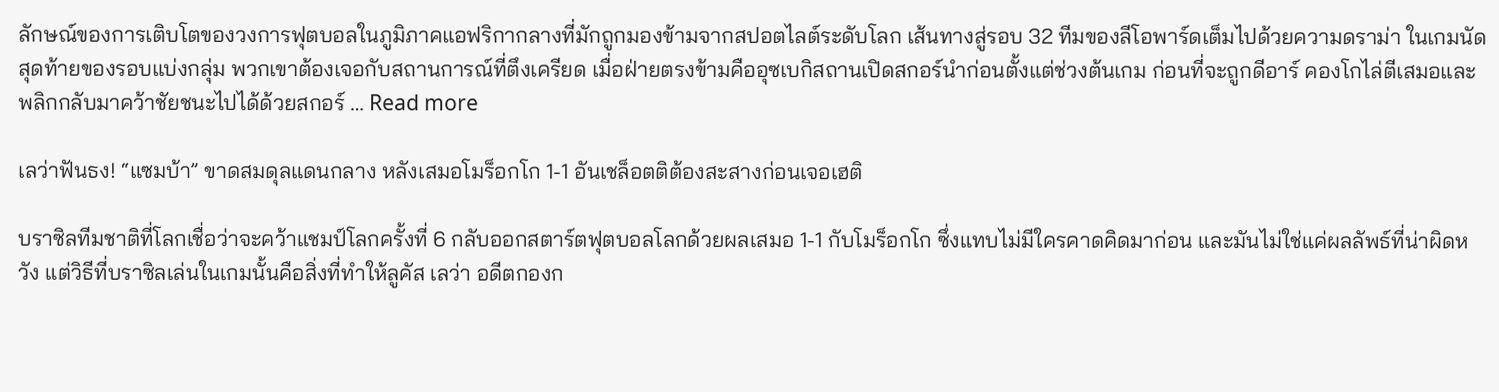ลักษณ์ของการเติบโตของวงการฟุตบอลในภูมิภาคแอฟริกากลางที่มักถูกมองข้ามจากสปอตไลต์ระดับโลก เส้นทางสู่รอบ 32 ทีมของลีโอพาร์ดเต็มไปด้วยความดราม่า ในเกมนัดสุดท้ายของรอบแบ่งกลุ่ม พวกเขาต้องเจอกับสถานการณ์ที่ตึงเครียด เมื่อฝ่ายตรงข้ามคืออุซเบกิสถานเปิดสกอร์นำก่อนตั้งแต่ช่วงต้นเกม ก่อนที่จะถูกดีอาร์ คองโกไล่ตีเสมอและพลิกกลับมาคว้าชัยชนะไปได้ด้วยสกอร์ … Read more

เลว่าฟันธง! “แซมบ้า” ขาดสมดุลแดนกลาง หลังเสมอโมร็อกโก 1-1 อันเชล็อตติต้องสะสางก่อนเจอเฮติ

บราซิลทีมชาติที่โลกเชื่อว่าจะคว้าแชมป์โลกครั้งที่ 6 กลับออกสตาร์ตฟุตบอลโลกด้วยผลเสมอ 1-1 กับโมร็อกโก ซึ่งแทบไม่มีใครคาดคิดมาก่อน และมันไม่ใช่แค่ผลลัพธ์ที่น่าผิดหวัง แต่วิธีที่บราซิลเล่นในเกมนั้นคือสิ่งที่ทำให้ลูคัส เลว่า อดีตกองก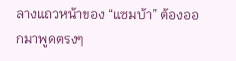ลางแถวหน้าของ “แซมบ้า” ต้องออกมาพูดตรงๆ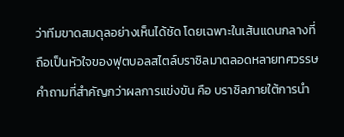ว่าทีมขาดสมดุลอย่างเห็นได้ชัด โดยเฉพาะในเส้นแดนกลางที่ถือเป็นหัวใจของฟุตบอลสไตล์บราซิลมาตลอดหลายทศวรรษ คำถามที่สำคัญกว่าผลการแข่งขัน คือ บราซิลภายใต้การนำ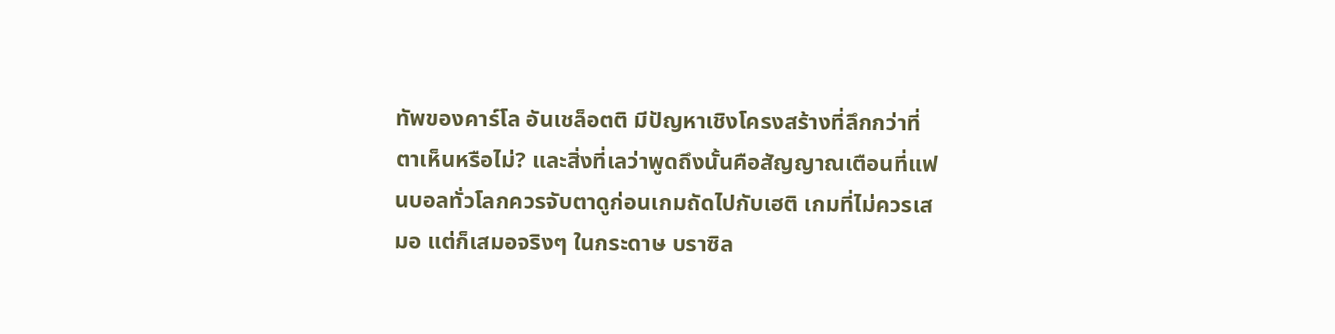ทัพของคาร์โล อันเชล็อตติ มีปัญหาเชิงโครงสร้างที่ลึกกว่าที่ตาเห็นหรือไม่? และสิ่งที่เลว่าพูดถึงนั้นคือสัญญาณเตือนที่แฟนบอลทั่วโลกควรจับตาดูก่อนเกมถัดไปกับเฮติ เกมที่ไม่ควรเสมอ แต่ก็เสมอจริงๆ ในกระดาษ บราซิล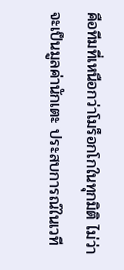คือทีมที่เหนือกว่าโมร็อกโกในทุกมิติ ไม่ว่าจะเป็นมูลค่านักเตะ ประสบการณ์ในเวที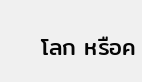โลก หรือค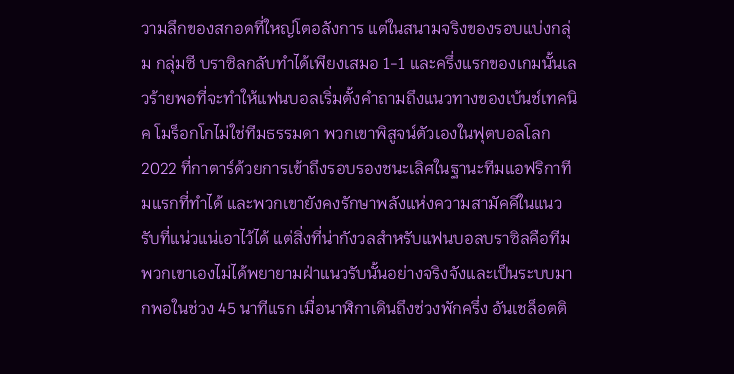วามลึกของสกอดที่ใหญ่โตอลังการ แต่ในสนามจริงของรอบแบ่งกลุ่ม กลุ่มซี บราซิลกลับทำได้เพียงเสมอ 1-1 และครึ่งแรกของเกมนั้นเลวร้ายพอที่จะทำให้แฟนบอลเริ่มตั้งคำถามถึงแนวทางของเบ้นช์เทคนิค โมร็อกโกไม่ใช่ทีมธรรมดา พวกเขาพิสูจน์ตัวเองในฟุตบอลโลก 2022 ที่กาตาร์ด้วยการเข้าถึงรอบรองชนะเลิศในฐานะทีมแอฟริกาทีมแรกที่ทำได้ และพวกเขายังคงรักษาพลังแห่งความสามัคคีในแนวรับที่แน่วแน่เอาไว้ได้ แต่สิ่งที่น่ากังวลสำหรับแฟนบอลบราซิลคือทีมพวกเขาเองไม่ได้พยายามฝ่าแนวรับนั้นอย่างจริงจังและเป็นระบบมากพอในช่วง 45 นาทีแรก เมื่อนาฬิกาเดินถึงช่วงพักครึ่ง อันเชล็อตติ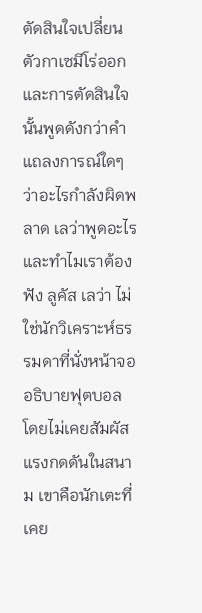ตัดสินใจเปลี่ยนตัวกาเซมีโร่ออก และการตัดสินใจนั้นพูดดังกว่าคำแถลงการณ์ใดๆ ว่าอะไรกำลังผิดพลาด เลว่าพูดอะไร และทำไมเราต้องฟัง ลูคัส เลว่า ไม่ใช่นักวิเคราะห์ธรรมดาที่นั่งหน้าจออธิบายฟุตบอลโดยไม่เคยสัมผัสแรงกดดันในสนาม เขาคือนักเตะที่เคย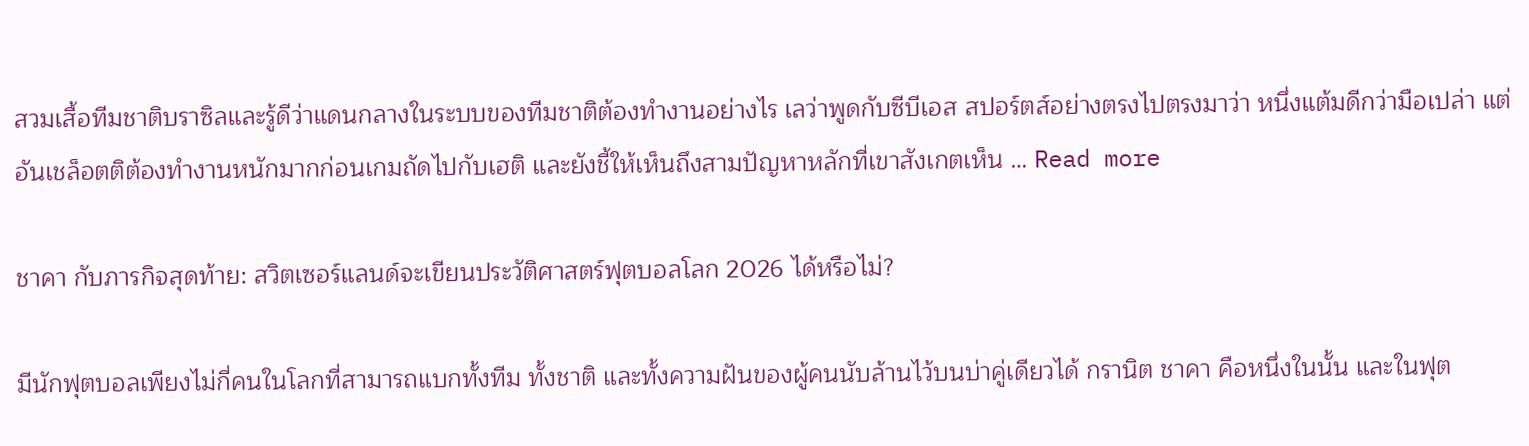สวมเสื้อทีมชาติบราซิลและรู้ดีว่าแดนกลางในระบบของทีมชาติต้องทำงานอย่างไร เลว่าพูดกับซีบีเอส สปอร์ตส์อย่างตรงไปตรงมาว่า หนึ่งแต้มดีกว่ามือเปล่า แต่อันเชล็อตติต้องทำงานหนักมากก่อนเกมถัดไปกับเฮติ และยังชี้ให้เห็นถึงสามปัญหาหลักที่เขาสังเกตเห็น … Read more

ชาคา กับภารกิจสุดท้าย: สวิตเซอร์แลนด์จะเขียนประวัติศาสตร์ฟุตบอลโลก 2026 ได้หรือไม่?

มีนักฟุตบอลเพียงไม่กี่คนในโลกที่สามารถแบกทั้งทีม ทั้งชาติ และทั้งความฝันของผู้คนนับล้านไว้บนบ่าคู่เดียวได้ กรานิต ชาคา คือหนึ่งในนั้น และในฟุต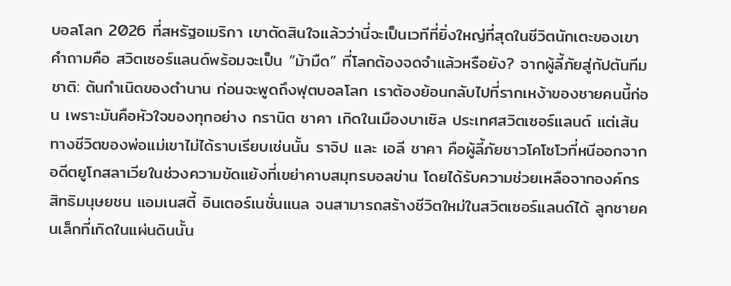บอลโลก 2026 ที่สหรัฐอเมริกา เขาตัดสินใจแล้วว่านี่จะเป็นเวทีที่ยิ่งใหญ่ที่สุดในชีวิตนักเตะของเขา คำถามคือ สวิตเซอร์แลนด์พร้อมจะเป็น “ม้ามืด” ที่โลกต้องจดจำแล้วหรือยัง? จากผู้ลี้ภัยสู่กัปตันทีมชาติ: ต้นกำเนิดของตำนาน ก่อนจะพูดถึงฟุตบอลโลก เราต้องย้อนกลับไปที่รากเหง้าของชายคนนี้ก่อน เพราะมันคือหัวใจของทุกอย่าง กรานิต ชาคา เกิดในเมืองบาเซิล ประเทศสวิตเซอร์แลนด์ แต่เส้นทางชีวิตของพ่อแม่เขาไม่ได้ราบเรียบเช่นนั้น ราจิป และ เอลี ชาคา คือผู้ลี้ภัยชาวโคโซโวที่หนีออกจากอดีตยูโกสลาเวียในช่วงความขัดแย้งที่เขย่าคาบสมุทรบอลข่าน โดยได้รับความช่วยเหลือจากองค์กรสิทธิมนุษยชน แอมเนสตี้ อินเตอร์เนชั่นแนล จนสามารถสร้างชีวิตใหม่ในสวิตเซอร์แลนด์ได้ ลูกชายคนเล็กที่เกิดในแผ่นดินนั้น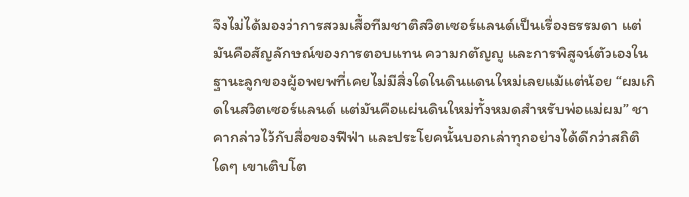จึงไม่ได้มองว่าการสวมเสื้อทีมชาติสวิตเซอร์แลนด์เป็นเรื่องธรรมดา แต่มันคือสัญลักษณ์ของการตอบแทน ความกตัญญู และการพิสูจน์ตัวเองในฐานะลูกของผู้อพยพที่เคยไม่มีสิ่งใดในดินแดนใหม่เลยแม้แต่น้อย “ผมเกิดในสวิตเซอร์แลนด์ แต่มันคือแผ่นดินใหม่ทั้งหมดสำหรับพ่อแม่ผม” ชาคากล่าวไว้กับสื่อของฟีฟ่า และประโยคนั้นบอกเล่าทุกอย่างได้ดีกว่าสถิติใดๆ เขาเติบโต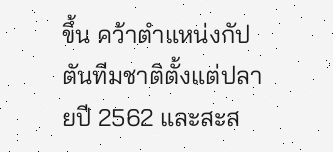ขึ้น คว้าตำแหน่งกัปตันทีมชาติตั้งแต่ปลายปี 2562 และสะส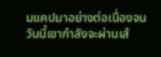มแคปมาอย่างต่อเนื่องจนวันนี้เขากำลังจะผ่านเส้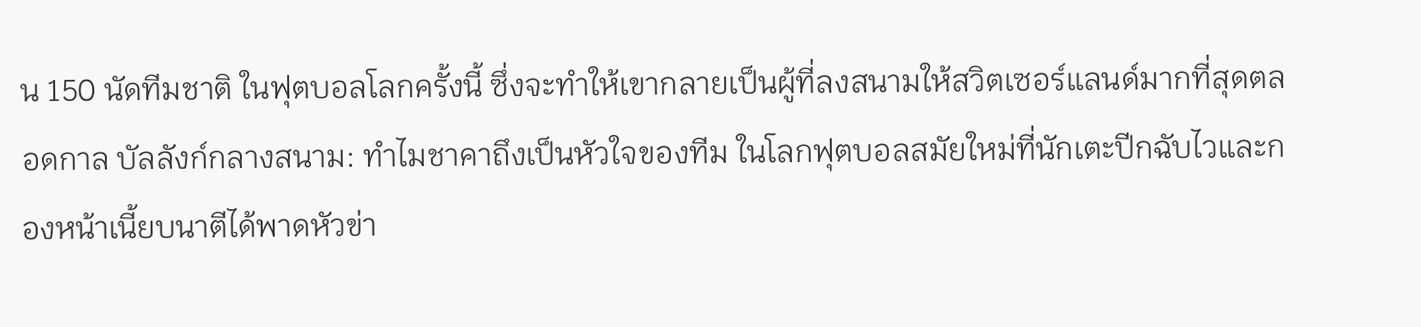น 150 นัดทีมชาติ ในฟุตบอลโลกครั้งนี้ ซึ่งจะทำให้เขากลายเป็นผู้ที่ลงสนามให้สวิตเซอร์แลนด์มากที่สุดตลอดกาล บัลลังก์กลางสนาม: ทำไมชาคาถึงเป็นหัวใจของทีม ในโลกฟุตบอลสมัยใหม่ที่นักเตะปีกฉับไวและกองหน้าเนี้ยบนาตีได้พาดหัวข่า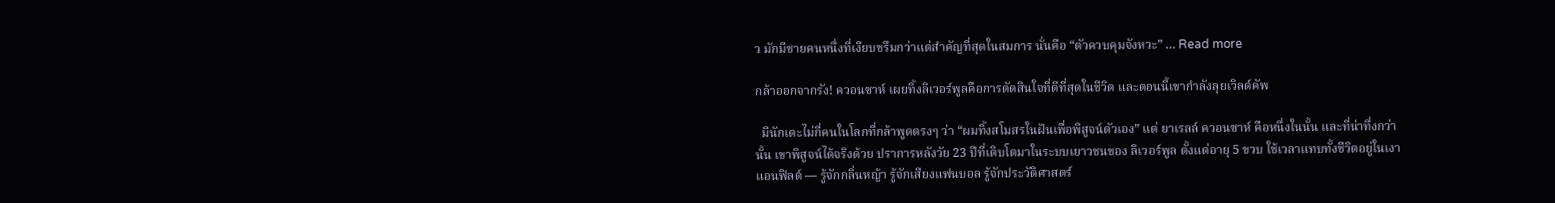ว มักมีชายคนหนึ่งที่เงียบขรึมกว่าแต่สำคัญที่สุดในสมการ นั่นคือ “ตัวควบคุมจังหวะ” … Read more

กล้าออกจากรัง! ควอนซาห์ เผยทิ้งลิเวอร์พูลคือการตัดสินใจที่ดีที่สุดในชีวิต และตอนนี้เขากำลังลุยเวิลด์คัพ

  มีนักเตะไม่กี่คนในโลกที่กล้าพูดตรงๆ ว่า “ผมทิ้งสโมสรในฝันเพื่อพิสูจน์ตัวเอง” แต่ ยาเรลล์ ควอนซาห์ คือหนึ่งในนั้น และที่น่าทึ่งกว่านั้น เขาพิสูจน์ได้จริงด้วย ปราการหลังวัย 23 ปีที่เติบโตมาในระบบเยาวชนของ ลิเวอร์พูล ตั้งแต่อายุ 5 ขวบ ใช้เวลาแทบทั้งชีวิตอยู่ในเงาแอนฟิลด์ — รู้จักกลิ่นหญ้า รู้จักเสียงแฟนบอล รู้จักประวัติศาสตร์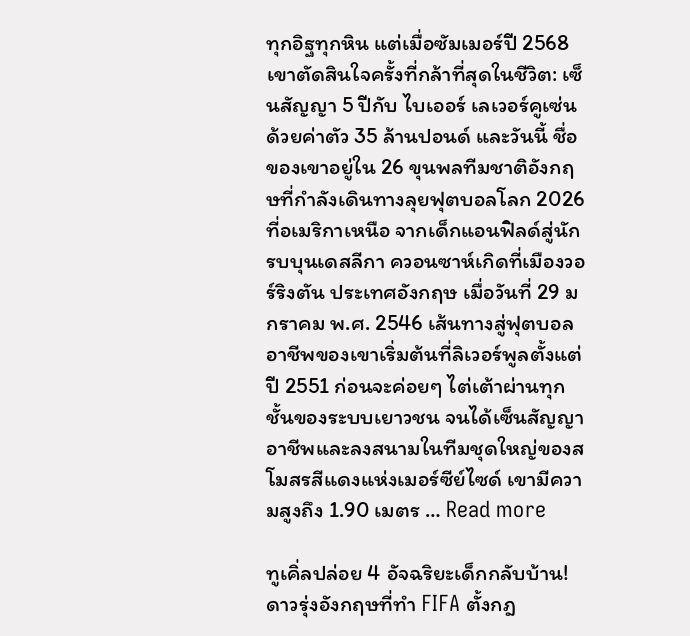ทุกอิฐทุกหิน แต่เมื่อซัมเมอร์ปี 2568 เขาตัดสินใจครั้งที่กล้าที่สุดในชีวิต: เซ็นสัญญา 5 ปีกับ ไบเออร์ เลเวอร์คูเซ่น ด้วยค่าตัว 35 ล้านปอนด์ และวันนี้ ชื่อของเขาอยู่ใน 26 ขุนพลทีมชาติอังกฤษที่กำลังเดินทางลุยฟุตบอลโลก 2026 ที่อเมริกาเหนือ จากเด็กแอนฟิลด์สู่นักรบบุนเดสลีกา ควอนซาห์เกิดที่เมืองวอร์ริงตัน ประเทศอังกฤษ เมื่อวันที่ 29 มกราคม พ.ศ. 2546 เส้นทางสู่ฟุตบอลอาชีพของเขาเริ่มต้นที่ลิเวอร์พูลตั้งแต่ปี 2551 ก่อนจะค่อยๆ ไต่เต้าผ่านทุกชั้นของระบบเยาวชน จนได้เซ็นสัญญาอาชีพและลงสนามในทีมชุดใหญ่ของสโมสรสีแดงแห่งเมอร์ซีย์ไซด์ เขามีความสูงถึง 1.90 เมตร … Read more

ทูเคิ่ลปล่อย 4 อัจฉริยะเด็กกลับบ้าน! ดาวรุ่งอังกฤษที่ทำ FIFA ตั้งกฎ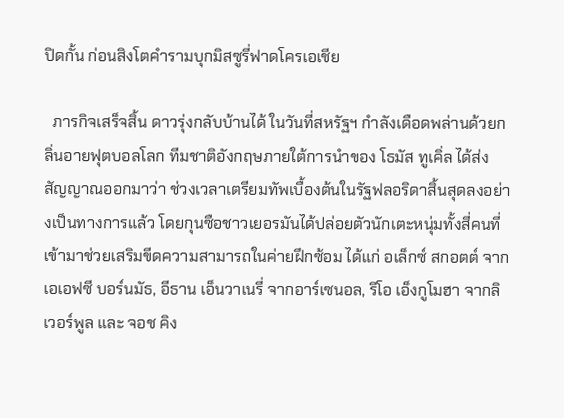ปิดกั้น ก่อนสิงโตคำรามบุกมิสซูรี่ฟาดโครเอเชีย

  ภารกิจเสร็จสิ้น ดาวรุ่งกลับบ้านได้ ในวันที่สหรัฐฯ กำลังเดือดพล่านด้วยกลิ่นอายฟุตบอลโลก ทีมชาติอังกฤษภายใต้การนำของ โธมัส ทูเคิ่ล ได้ส่งสัญญาณออกมาว่า ช่วงเวลาเตรียมทัพเบื้องต้นในรัฐฟลอริดาสิ้นสุดลงอย่างเป็นทางการแล้ว โดยกุนซือชาวเยอรมันได้ปล่อยตัวนักเตะหนุ่มทั้งสี่คนที่เข้ามาช่วยเสริมขีดความสามารถในค่ายฝึกซ้อม ได้แก่ อเล็กซ์ สกอตต์ จากเอเอฟซี บอร์นมัธ, อีธาน เอ็นวาเนรี่ จากอาร์เซนอล, ริโอ เอ็งกูโมฮา จากลิเวอร์พูล และ จอช คิง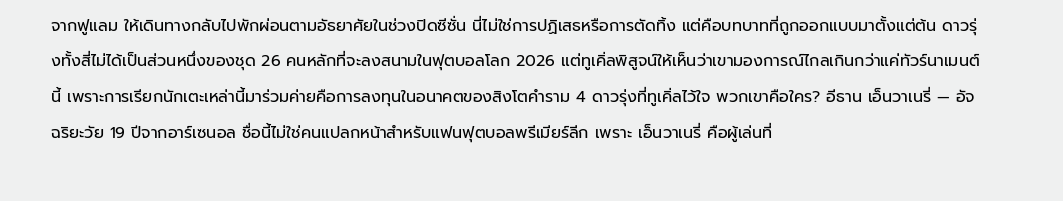จากฟูแลม ให้เดินทางกลับไปพักผ่อนตามอัธยาศัยในช่วงปิดซีซั่น นี่ไม่ใช่การปฏิเสธหรือการตัดทิ้ง แต่คือบทบาทที่ถูกออกแบบมาตั้งแต่ต้น ดาวรุ่งทั้งสี่ไม่ได้เป็นส่วนหนึ่งของชุด 26 คนหลักที่จะลงสนามในฟุตบอลโลก 2026 แต่ทูเคิ่ลพิสูจน์ให้เห็นว่าเขามองการณ์ไกลเกินกว่าแค่ทัวร์นาเมนต์นี้ เพราะการเรียกนักเตะเหล่านี้มาร่วมค่ายคือการลงทุนในอนาคตของสิงโตคำราม 4 ดาวรุ่งที่ทูเคิ่ลไว้ใจ พวกเขาคือใคร? อีธาน เอ็นวาเนรี่ — อัจฉริยะวัย 19 ปีจากอาร์เซนอล ชื่อนี้ไม่ใช่คนแปลกหน้าสำหรับแฟนฟุตบอลพรีเมียร์ลีก เพราะ เอ็นวาเนรี่ คือผู้เล่นที่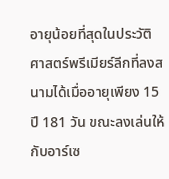อายุน้อยที่สุดในประวัติศาสตร์พรีเมียร์ลีกที่ลงสนามได้เมื่ออายุเพียง 15 ปี 181 วัน ขณะลงเล่นให้กับอาร์เซ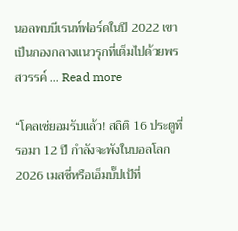นอลพบบีเรนท์ฟอร์ดในปี 2022 เขาเป็นกองกลางแนวรุกที่เต็มไปด้วยพรสวรรค์ … Read more

“โคลเซ่ยอมรับแล้ว! สถิติ 16 ประตูที่รอมา 12 ปี กำลังจะพังในบอลโลก 2026 เมสซี่หรือเอ็มบั๊ปเป้ที่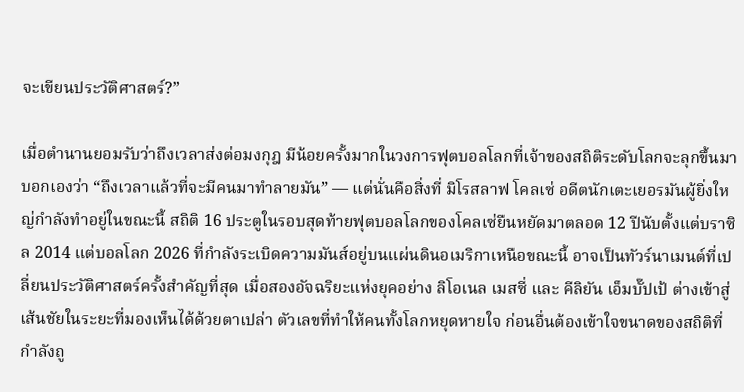จะเขียนประวัติศาสตร์?”

เมื่อตำนานยอมรับว่าถึงเวลาส่งต่อมงกุฎ มีน้อยครั้งมากในวงการฟุตบอลโลกที่เจ้าของสถิติระดับโลกจะลุกขึ้นมาบอกเองว่า “ถึงเวลาแล้วที่จะมีคนมาทำลายมัน” — แต่นั่นคือสิ่งที่ มิโรสลาฟ โคลเซ่ อดีตนักเตะเยอรมันผู้ยิ่งใหญ่กำลังทำอยู่ในขณะนี้ สถิติ 16 ประตูในรอบสุดท้ายฟุตบอลโลกของโคลเซ่ยืนหยัดมาตลอด 12 ปีนับตั้งแต่บราซิล 2014 แต่บอลโลก 2026 ที่กำลังระเบิดความมันส์อยู่บนแผ่นดินอเมริกาเหนือขณะนี้ อาจเป็นทัวร์นาเมนต์ที่เปลี่ยนประวัติศาสตร์ครั้งสำคัญที่สุด เมื่อสองอัจฉริยะแห่งยุคอย่าง ลิโอเนล เมสซี่ และ คีลิยัน เอ็มบั๊ปเป้ ต่างเข้าสู่เส้นชัยในระยะที่มองเห็นได้ด้วยตาเปล่า ตัวเลขที่ทำให้คนทั้งโลกหยุดหายใจ ก่อนอื่นต้องเข้าใจขนาดของสถิติที่กำลังถู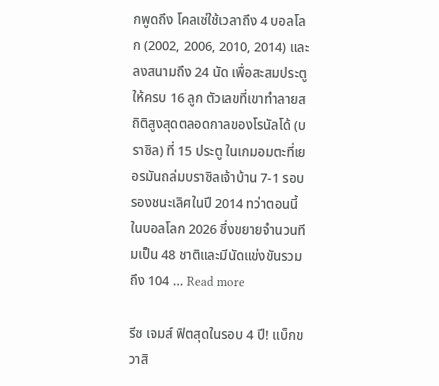กพูดถึง โคลเซ่ใช้เวลาถึง 4 บอลโลก (2002, 2006, 2010, 2014) และลงสนามถึง 24 นัด เพื่อสะสมประตูให้ครบ 16 ลูก ตัวเลขที่เขาทำลายสถิติสูงสุดตลอดกาลของโรนัลโด้ (บราซิล) ที่ 15 ประตู ในเกมอมตะที่เยอรมันถล่มบราซิลเจ้าบ้าน 7-1 รอบรองชนะเลิศในปี 2014 ทว่าตอนนี้ในบอลโลก 2026 ซึ่งขยายจำนวนทีมเป็น 48 ชาติและมีนัดแข่งขันรวมถึง 104 … Read more

รีซ เจมส์ ฟิตสุดในรอบ 4 ปี! แบ็กขวาสิ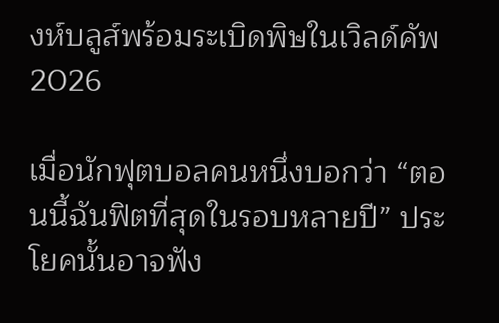งห์บลูส์พร้อมระเบิดพิษในเวิลด์คัพ 2026

เมื่อนักฟุตบอลคนหนึ่งบอกว่า “ตอนนี้ฉันฟิตที่สุดในรอบหลายปี” ประโยคนั้นอาจฟัง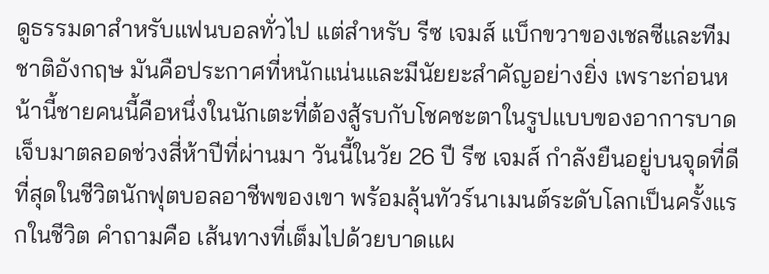ดูธรรมดาสำหรับแฟนบอลทั่วไป แต่สำหรับ รีซ เจมส์ แบ็กขวาของเชลซีและทีมชาติอังกฤษ มันคือประกาศที่หนักแน่นและมีนัยยะสำคัญอย่างยิ่ง เพราะก่อนหน้านี้ชายคนนี้คือหนึ่งในนักเตะที่ต้องสู้รบกับโชคชะตาในรูปแบบของอาการบาดเจ็บมาตลอดช่วงสี่ห้าปีที่ผ่านมา วันนี้ในวัย 26 ปี รีซ เจมส์ กำลังยืนอยู่บนจุดที่ดีที่สุดในชีวิตนักฟุตบอลอาชีพของเขา พร้อมลุ้นทัวร์นาเมนต์ระดับโลกเป็นครั้งแรกในชีวิต คำถามคือ เส้นทางที่เต็มไปด้วยบาดแผ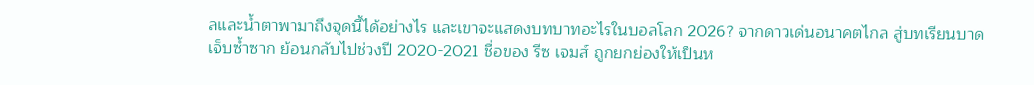ลและน้ำตาพามาถึงจุดนี้ได้อย่างไร และเขาจะแสดงบทบาทอะไรในบอลโลก 2026? จากดาวเด่นอนาคตไกล สู่บทเรียนบาดเจ็บซ้ำซาก ย้อนกลับไปช่วงปี 2020-2021 ชื่อของ รีซ เจมส์ ถูกยกย่องให้เป็นห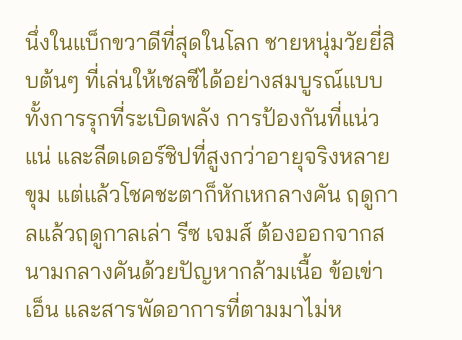นึ่งในแบ็กขวาดีที่สุดในโลก ชายหนุ่มวัยยี่สิบต้นๆ ที่เล่นให้เชลซีได้อย่างสมบูรณ์แบบ ทั้งการรุกที่ระเบิดพลัง การป้องกันที่แน่วแน่ และลีดเดอร์ชิปที่สูงกว่าอายุจริงหลายขุม แต่แล้วโชคชะตาก็หักเหกลางคัน ฤดูกาลแล้วฤดูกาลเล่า รีซ เจมส์ ต้องออกจากสนามกลางคันด้วยปัญหากล้ามเนื้อ ข้อเข่า เอ็น และสารพัดอาการที่ตามมาไม่ห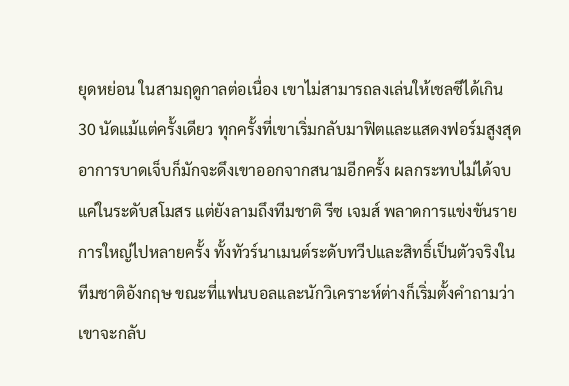ยุดหย่อน ในสามฤดูกาลต่อเนื่อง เขาไม่สามารถลงเล่นให้เชลซีได้เกิน 30 นัดแม้แต่ครั้งเดียว ทุกครั้งที่เขาเริ่มกลับมาฟิตและแสดงฟอร์มสูงสุด อาการบาดเจ็บก็มักจะดึงเขาออกจากสนามอีกครั้ง ผลกระทบไม่ได้จบแค่ในระดับสโมสร แต่ยังลามถึงทีมชาติ รีซ เจมส์ พลาดการแข่งขันรายการใหญ่ไปหลายครั้ง ทั้งทัวร์นาเมนต์ระดับทวีปและสิทธิ์เป็นตัวจริงในทีมชาติอังกฤษ ขณะที่แฟนบอลและนักวิเคราะห์ต่างก็เริ่มตั้งคำถามว่า เขาจะกลับ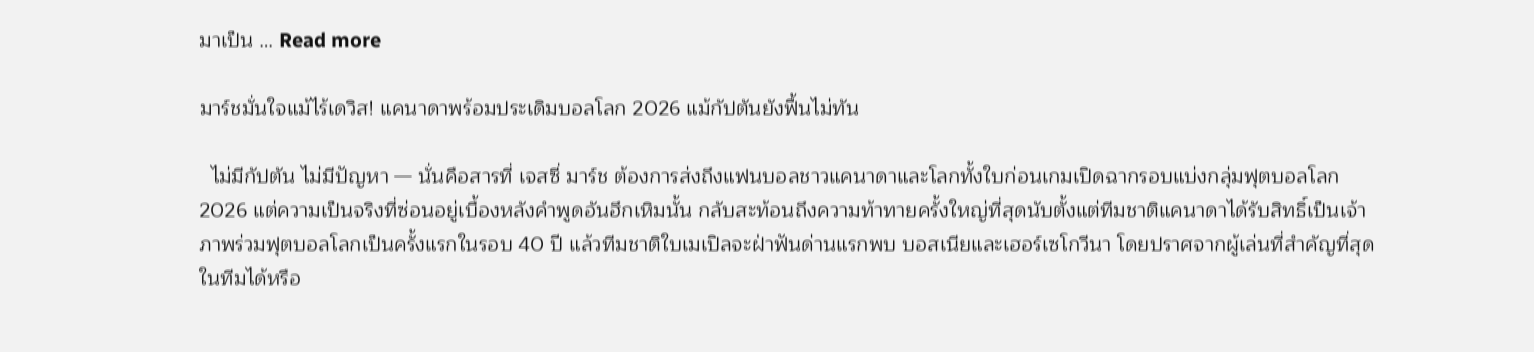มาเป็น … Read more

มาร์ชมั่นใจแม้ไร้เดวิส! แคนาดาพร้อมประเดิมบอลโลก 2026 แม้กัปตันยังฟื้นไม่ทัน

  ไม่มีกัปตัน ไม่มีปัญหา — นั่นคือสารที่ เจสซี่ มาร์ช ต้องการส่งถึงแฟนบอลชาวแคนาดาและโลกทั้งใบก่อนเกมเปิดฉากรอบแบ่งกลุ่มฟุตบอลโลก 2026 แต่ความเป็นจริงที่ซ่อนอยู่เบื้องหลังคำพูดอันฮึกเหิมนั้น กลับสะท้อนถึงความท้าทายครั้งใหญ่ที่สุดนับตั้งแต่ทีมชาติแคนาดาได้รับสิทธิ์เป็นเจ้าภาพร่วมฟุตบอลโลกเป็นครั้งแรกในรอบ 40 ปี แล้วทีมชาติใบเมเปิลจะฝ่าฟันด่านแรกพบ บอสเนียและเฮอร์เซโกวีนา โดยปราศจากผู้เล่นที่สำคัญที่สุดในทีมได้หรือ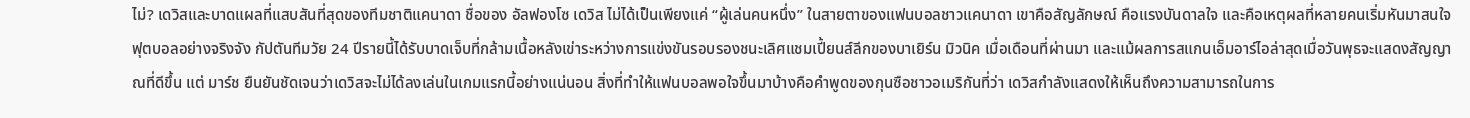ไม่? เดวิสและบาดแผลที่แสบสันที่สุดของทีมชาติแคนาดา ชื่อของ อัลฟองโซ เดวิส ไม่ได้เป็นเพียงแค่ “ผู้เล่นคนหนึ่ง” ในสายตาของแฟนบอลชาวแคนาดา เขาคือสัญลักษณ์ คือแรงบันดาลใจ และคือเหตุผลที่หลายคนเริ่มหันมาสนใจฟุตบอลอย่างจริงจัง กัปตันทีมวัย 24 ปีรายนี้ได้รับบาดเจ็บที่กล้ามเนื้อหลังเข่าระหว่างการแข่งขันรอบรองชนะเลิศแชมเปี้ยนส์ลีกของบาเยิร์น มิวนิค เมื่อเดือนที่ผ่านมา และแม้ผลการสแกนเอ็มอาร์ไอล่าสุดเมื่อวันพุธจะแสดงสัญญาณที่ดีขึ้น แต่ มาร์ช ยืนยันชัดเจนว่าเดวิสจะไม่ได้ลงเล่นในเกมแรกนี้อย่างแน่นอน สิ่งที่ทำให้แฟนบอลพอใจขึ้นมาบ้างคือคำพูดของกุนซือชาวอเมริกันที่ว่า เดวิสกำลังแสดงให้เห็นถึงความสามารถในการ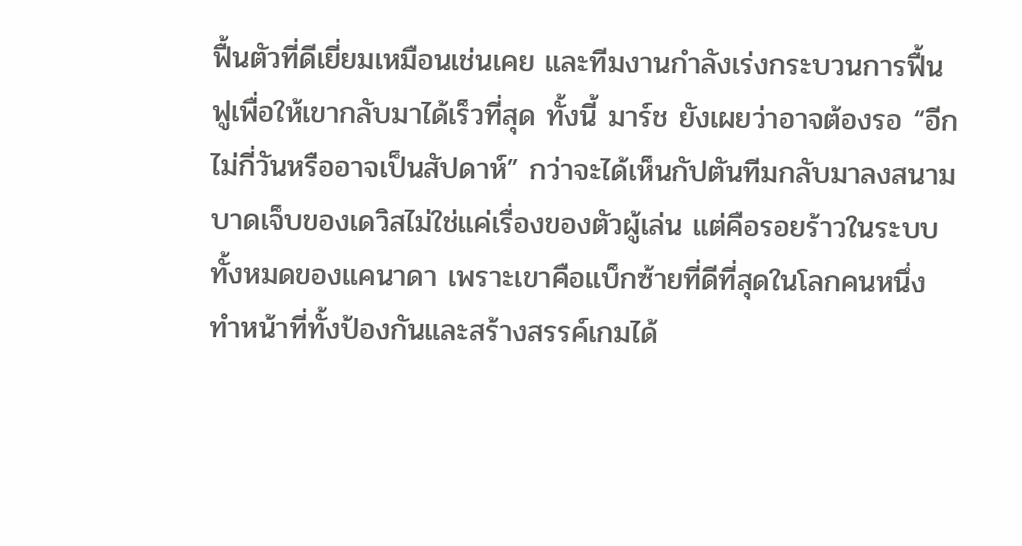ฟื้นตัวที่ดีเยี่ยมเหมือนเช่นเคย และทีมงานกำลังเร่งกระบวนการฟื้นฟูเพื่อให้เขากลับมาได้เร็วที่สุด ทั้งนี้ มาร์ช ยังเผยว่าอาจต้องรอ “อีกไม่กี่วันหรืออาจเป็นสัปดาห์” กว่าจะได้เห็นกัปตันทีมกลับมาลงสนาม บาดเจ็บของเดวิสไม่ใช่แค่เรื่องของตัวผู้เล่น แต่คือรอยร้าวในระบบทั้งหมดของแคนาดา เพราะเขาคือแบ็กซ้ายที่ดีที่สุดในโลกคนหนึ่ง ทำหน้าที่ทั้งป้องกันและสร้างสรรค์เกมได้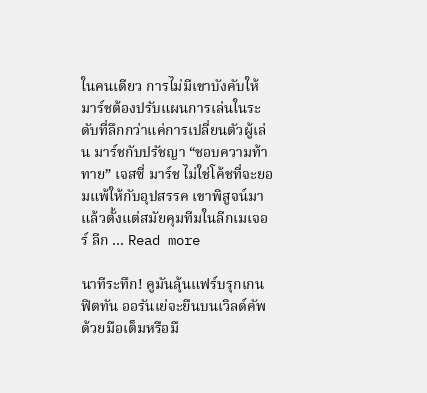ในคนเดียว การไม่มีเขาบังคับให้มาร์ชต้องปรับแผนการเล่นในระดับที่ลึกกว่าแค่การเปลี่ยนตัวผู้เล่น มาร์ชกับปรัชญา “ชอบความท้าทาย” เจสซี่ มาร์ช ไม่ใช่โค้ชที่จะยอมแพ้ให้กับอุปสรรค เขาพิสูจน์มาแล้วตั้งแต่สมัยคุมทีมในลีกเมเจอร์ ลีก … Read more

นาทีระทึก! คูมันลุ้นแฟร์บรุกเกนฟิตทัน ออรันเย่จะยืนบนเวิลด์คัพด้วยมือเต็มหรือมื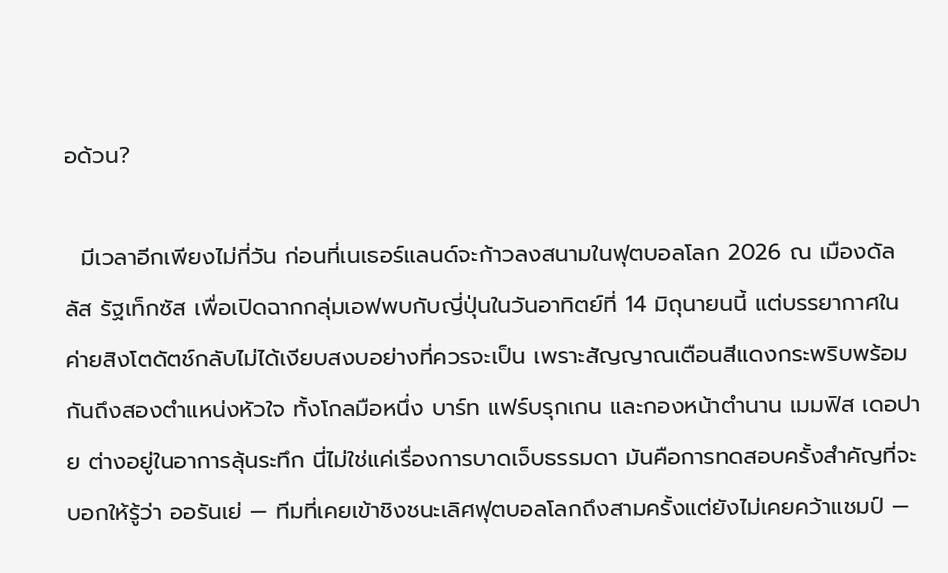อด้วน?

  มีเวลาอีกเพียงไม่กี่วัน ก่อนที่เนเธอร์แลนด์จะก้าวลงสนามในฟุตบอลโลก 2026 ณ เมืองดัลลัส รัฐเท็กซัส เพื่อเปิดฉากกลุ่มเอฟพบกับญี่ปุ่นในวันอาทิตย์ที่ 14 มิถุนายนนี้ แต่บรรยากาศในค่ายสิงโตดัตช์กลับไม่ได้เงียบสงบอย่างที่ควรจะเป็น เพราะสัญญาณเตือนสีแดงกระพริบพร้อมกันถึงสองตำแหน่งหัวใจ ทั้งโกลมือหนึ่ง บาร์ท แฟร์บรุกเกน และกองหน้าตำนาน เมมฟิส เดอปาย ต่างอยู่ในอาการลุ้นระทึก นี่ไม่ใช่แค่เรื่องการบาดเจ็บธรรมดา มันคือการทดสอบครั้งสำคัญที่จะบอกให้รู้ว่า ออรันเย่ — ทีมที่เคยเข้าชิงชนะเลิศฟุตบอลโลกถึงสามครั้งแต่ยังไม่เคยคว้าแชมป์ —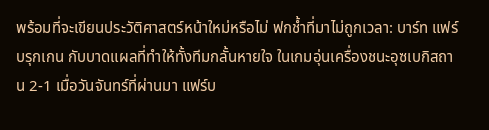พร้อมที่จะเขียนประวัติศาสตร์หน้าใหม่หรือไม่ ฟกช้ำที่มาไม่ถูกเวลา: บาร์ท แฟร์บรุกเกน กับบาดแผลที่ทำให้ทั้งทีมกลั้นหายใจ ในเกมอุ่นเครื่องชนะอุซเบกิสถาน 2-1 เมื่อวันจันทร์ที่ผ่านมา แฟร์บ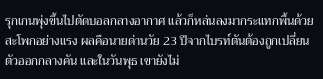รุกเกนพุ่งขึ้นไปตัดบอลกลางอากาศ แล้วก็หล่นลงมากระแทกพื้นด้วยสะโพกอย่างแรง ผลคือนายด่านวัย 23 ปีจากไบรท์ตันต้องถูกเปลี่ยนตัวออกกลางคัน และในวันพุธ เขายังไม่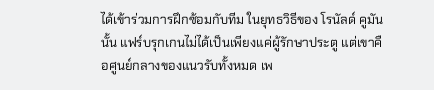ได้เข้าร่วมการฝึกซ้อมกับทีม ในยุทธวิธีของ โรนัลด์ คูมัน นั้น แฟร์บรุกเกนไม่ได้เป็นเพียงแค่ผู้รักษาประตู แต่เขาคือศูนย์กลางของแนวรับทั้งหมด เพ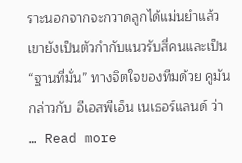ราะนอกจากจะกวาดลูกได้แม่นยำแล้ว เขายังเป็นตัวกำกับแนวรับสี่คนและเป็น “ฐานที่มั่น” ทางจิตใจของทีมด้วย คูมัน กล่าวกับ อีเอสพีเอ็น เนเธอร์แลนด์ ว่า … Read more